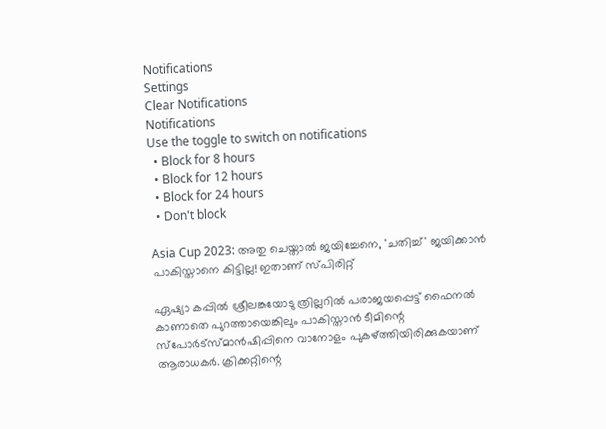Notifications
Settings
Clear Notifications
Notifications
Use the toggle to switch on notifications
  • Block for 8 hours
  • Block for 12 hours
  • Block for 24 hours
  • Don't block

Asia Cup 2023: അതു ചെയ്താല്‍ ജയിച്ചേനെ, 'ചതിച്ച്' ജയിക്കാന്‍ പാകിസ്താനെ കിട്ടില്ല! ഇതാണ് സ്പിരിറ്റ്

ഏഷ്യാ കപ്പില്‍ ശ്രീലങ്കയോടു ത്രില്ലറില്‍ പരാജയപ്പെട്ട് ഫൈനല്‍ കാണാതെ പുറത്തായെങ്കിലും പാകിസ്താന്‍ ടീമിന്റെ സ്‌പോര്‍ട്‌സ്മാന്‍ഷിപ്പിനെ വാനോളം പുകഴ്ത്തിയിരിക്കുകയാണ് ആരാധകര്‍. ക്രിക്കറ്റിന്റെ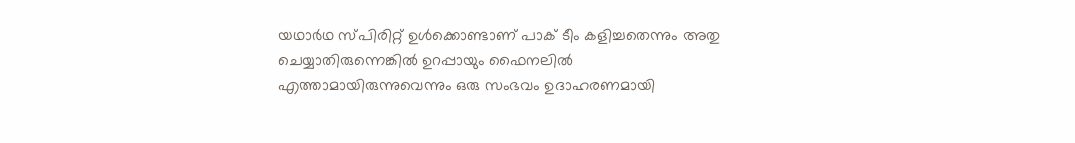യഥാര്‍ഥ സ്പിരിറ്റ് ഉള്‍ക്കൊണ്ടാണ് പാക് ടീം കളിച്ചതെന്നും അതു ചെയ്യാതിരുന്നെങ്കില്‍ ഉറപ്പായും ഫൈനലില്‍ എത്താമായിരുന്നുവെന്നും ഒരു സംഭവം ഉദാഹരണമായി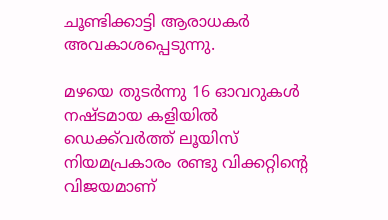ചൂണ്ടിക്കാട്ടി ആരാധകര്‍ അവകാശപ്പെടുന്നു.

മഴയെ തുടര്‍ന്നു 16 ഓവറുകള്‍ നഷ്ടമായ കളിയില്‍ ഡെക്ക്‌വര്‍ത്ത് ലൂയിസ് നിയമപ്രകാരം രണ്ടു വിക്കറ്റിന്റെ വിജയമാണ്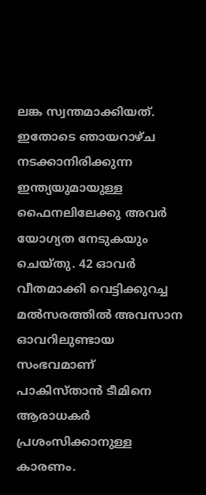ലങ്ക സ്വന്തമാക്കിയത്. ഇതോടെ ഞായറാഴ്ച നടക്കാനിരിക്കുന്ന ഇന്ത്യയുമായുള്ള ഫൈനലിലേക്കു അവര്‍ യോഗ്യത നേടുകയും ചെയ്തു. 42 ഓവര്‍ വീതമാക്കി വെട്ടിക്കുറച്ച മല്‍സരത്തില്‍ അവസാന ഓവറിലുണ്ടായ സംഭവമാണ് പാകിസ്താന്‍ ടീമിനെ ആരാധകര്‍ പ്രശംസിക്കാനുള്ള കാരണം.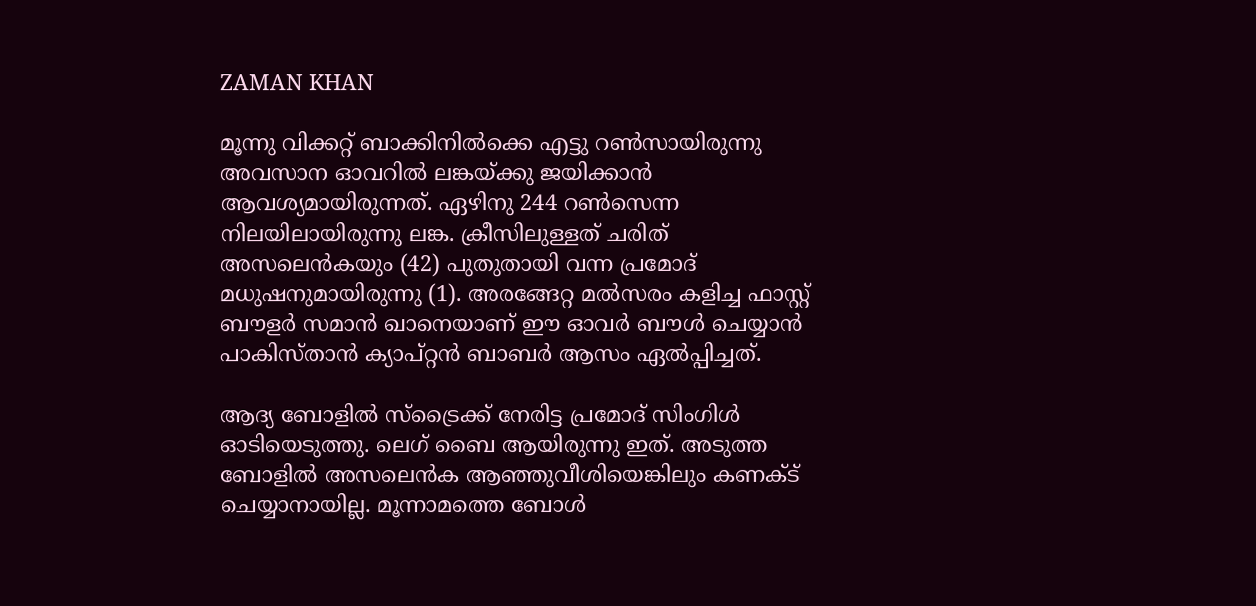ZAMAN KHAN

മൂന്നു വിക്കറ്റ് ബാക്കിനില്‍ക്കെ എട്ടു റണ്‍സായിരുന്നു അവസാന ഓവറില്‍ ലങ്കയ്ക്കു ജയിക്കാന്‍ ആവശ്യമായിരുന്നത്. ഏഴിനു 244 റണ്‍സെന്ന നിലയിലായിരുന്നു ലങ്ക. ക്രീസിലുള്ളത് ചരിത് അസലെന്‍കയും (42) പുതുതായി വന്ന പ്രമോദ് മധുഷനുമായിരുന്നു (1). അരങ്ങേറ്റ മല്‍സരം കളിച്ച ഫാസ്റ്റ് ബൗളര്‍ സമാന്‍ ഖാനെയാണ് ഈ ഓവര്‍ ബൗള്‍ ചെയ്യാന്‍ പാകിസ്താന്‍ ക്യാപ്റ്റന്‍ ബാബര്‍ ആസം ഏല്‍പ്പിച്ചത്.

ആദ്യ ബോളില്‍ സ്‌ട്രൈക്ക് നേരിട്ട പ്രമോദ് സിംഗിള്‍ ഓടിയെടുത്തു. ലെഗ് ബൈ ആയിരുന്നു ഇത്. അടുത്ത ബോളില്‍ അസലെന്‍ക ആഞ്ഞുവീശിയെങ്കിലും കണക്ട് ചെയ്യാനായില്ല. മൂന്നാമത്തെ ബോള്‍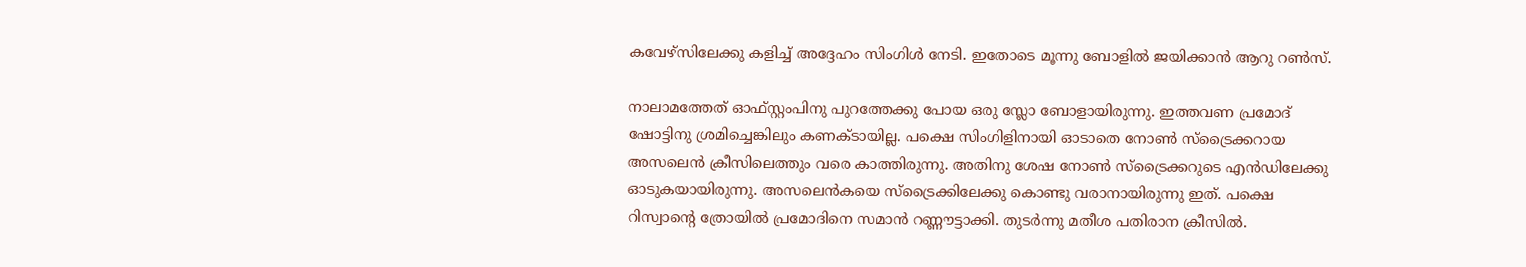കവേഴ്‌സിലേക്കു കളിച്ച് അദ്ദേഹം സിംഗിള്‍ നേടി. ഇതോടെ മൂന്നു ബോളില്‍ ജയിക്കാന്‍ ആറു റണ്‍സ്.

നാലാമത്തേത് ഓഫ്സ്റ്റംപിനു പുറത്തേക്കു പോയ ഒരു സ്ലോ ബോളായിരുന്നു. ഇത്തവണ പ്രമോദ് ഷോട്ടിനു ശ്രമിച്ചെങ്കിലും കണക്ടായില്ല. പക്ഷെ സിംഗിളിനായി ഓടാതെ നോണ്‍ സ്‌ട്രൈക്കറായ അസലെന്‍ ക്രീസിലെത്തും വരെ കാത്തിരുന്നു. അതിനു ശേഷ നോണ്‍ സ്‌ട്രൈക്കറുടെ എന്‍ഡിലേക്കു ഓടുകയായിരുന്നു. അസലെന്‍കയെ സ്‌ട്രൈക്കിലേക്കു കൊണ്ടു വരാനായിരുന്നു ഇത്. പക്ഷെ റിസ്വാന്റെ ത്രോയില്‍ പ്രമോദിനെ സമാന്‍ റണ്ണൗട്ടാക്കി. തുടര്‍ന്നു മതീശ പതിരാന ക്രീസില്‍.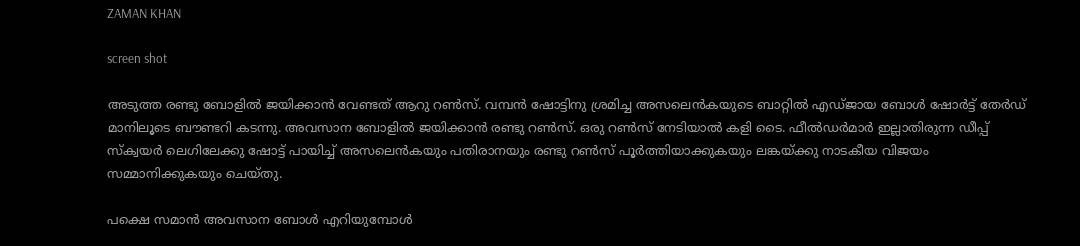ZAMAN KHAN

screen shot

അടുത്ത രണ്ടു ബോളില്‍ ജയിക്കാന്‍ വേണ്ടത് ആറു റണ്‍സ്. വമ്പന്‍ ഷോട്ടിനു ശ്രമിച്ച അസലെന്‍കയുടെ ബാറ്റില്‍ എഡ്ജായ ബോള്‍ ഷോര്‍ട്ട് തേര്‍ഡ് മാനിലൂടെ ബൗണ്ടറി കടന്നു. അവസാന ബോളില്‍ ജയിക്കാന്‍ രണ്ടു റണ്‍സ്. ഒരു റണ്‍സ് നേടിയാല്‍ കളി ടൈ. ഫീല്‍ഡര്‍മാര്‍ ഇല്ലാതിരുന്ന ഡീപ്പ് സ്‌ക്വയര്‍ ലെഗിലേക്കു ഷോട്ട് പായിച്ച് അസലെന്‍കയും പതിരാനയും രണ്ടു റണ്‍സ് പൂര്‍ത്തിയാക്കുകയും ലങ്കയ്ക്കു നാടകീയ വിജയം സമ്മാനിക്കുകയും ചെയ്തു.

പക്ഷെ സമാന്‍ അവസാന ബോള്‍ എറിയുമ്പോള്‍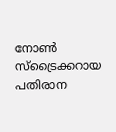നോണ്‍ സ്‌ട്രൈക്കറായ പതിരാന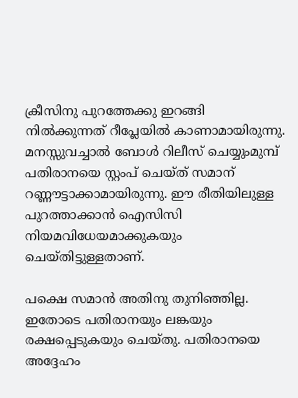ക്രീസിനു പുറത്തേക്കു ഇറങ്ങി നില്‍ക്കുന്നത് റീപ്ലേയില്‍ കാണാമായിരുന്നു. മനസ്സുവച്ചാല്‍ ബോള്‍ റിലീസ് ചെയ്യുംമുമ്പ് പതിരാനയെ സ്റ്റംപ് ചെയ്ത് സമാന് റണ്ണൗട്ടാക്കാമായിരുന്നു. ഈ രീതിയിലുള്ള പുറത്താക്കാന്‍ ഐസിസി നിയമവിധേയമാക്കുകയും ചെയ്തിട്ടുള്ളതാണ്.

പക്ഷെ സമാന്‍ അതിനു തുനിഞ്ഞില്ല. ഇതോടെ പതിരാനയും ലങ്കയും രക്ഷപ്പെടുകയും ചെയ്തു. പതിരാനയെ അദ്ദേഹം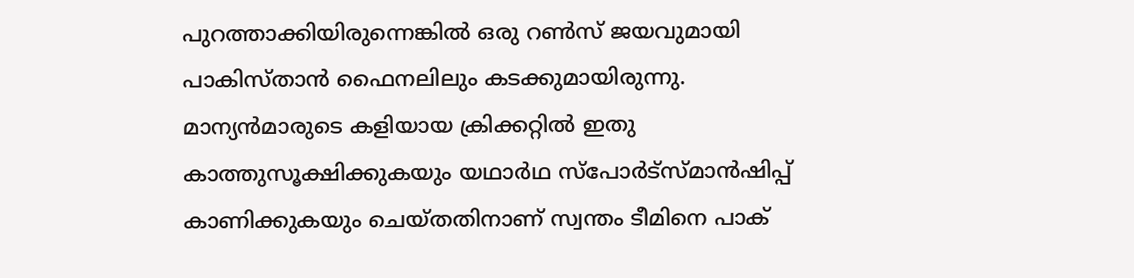പുറത്താക്കിയിരുന്നെങ്കില്‍ ഒരു റണ്‍സ് ജയവുമായി പാകിസ്താന്‍ ഫൈനലിലും കടക്കുമായിരുന്നു. മാന്യന്‍മാരുടെ കളിയായ ക്രിക്കറ്റില്‍ ഇതു കാത്തുസൂക്ഷിക്കുകയും യഥാര്‍ഥ സ്‌പോര്‍ട്‌സ്മാന്‍ഷിപ്പ് കാണിക്കുകയും ചെയ്തതിനാണ് സ്വന്തം ടീമിനെ പാക്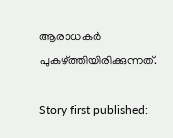ആരാധകര്‍ പുകഴ്ത്തിയിരിക്കുന്നത്.

Story first published: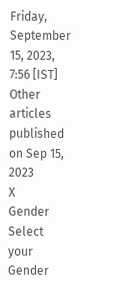Friday, September 15, 2023, 7:56 [IST]
Other articles published on Sep 15, 2023
X
Gender
Select your Gender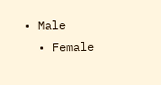• Male
  • Female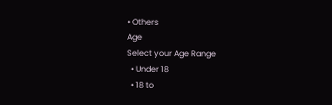• Others
Age
Select your Age Range
  • Under 18
  • 18 to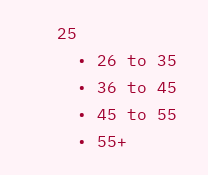25
  • 26 to 35
  • 36 to 45
  • 45 to 55
  • 55+